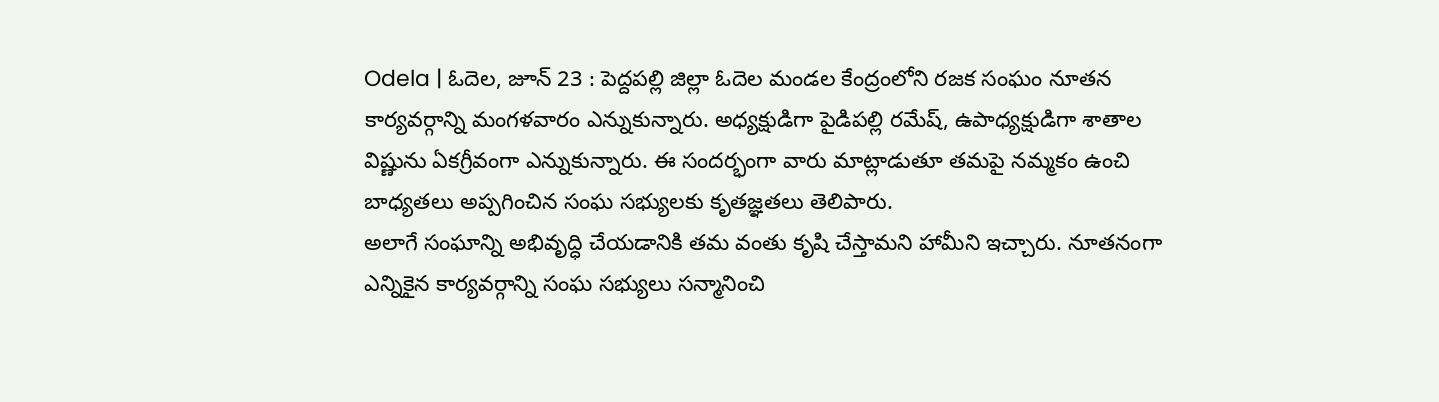Odela | ఓదెల, జూన్ 23 : పెద్దపల్లి జిల్లా ఓదెల మండల కేంద్రంలోని రజక సంఘం నూతన కార్యవర్గాన్ని మంగళవారం ఎన్నుకున్నారు. అధ్యక్షుడిగా పైడిపల్లి రమేష్, ఉపాధ్యక్షుడిగా శాతాల విష్ణును ఏకగ్రీవంగా ఎన్నుకున్నారు. ఈ సందర్భంగా వారు మాట్లాడుతూ తమపై నమ్మకం ఉంచి బాధ్యతలు అప్పగించిన సంఘ సభ్యులకు కృతజ్ఞతలు తెలిపారు.
అలాగే సంఘాన్ని అభివృద్ధి చేయడానికి తమ వంతు కృషి చేస్తామని హామీని ఇచ్చారు. నూతనంగా ఎన్నికైన కార్యవర్గాన్ని సంఘ సభ్యులు సన్మానించి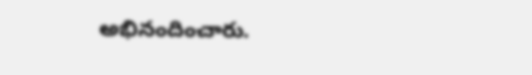అభినందించారు.